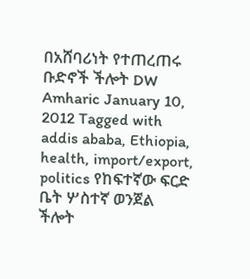በአሸባሪነት የተጠረጠሩ ቡድኖች ችሎት DW Amharic January 10, 2012 Tagged with addis ababa, Ethiopia, health, import/export, politics የከፍተኛው ፍርድ ቤት ሦስተኛ ወንጀል ችሎት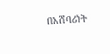በአሸባሪነት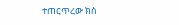ተጠርጥረው ክስ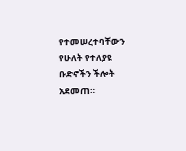የተመሠረተባቸውን የሁለት የተለያዩ ቡድኖችን ችሎት አደመጠ።